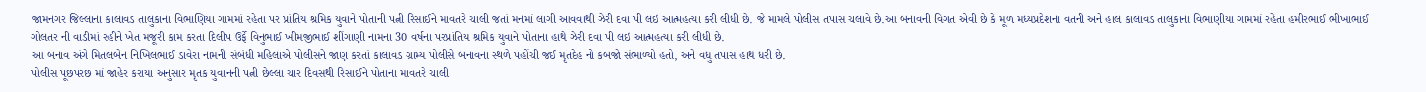જામનગર જિલ્લાના કાલાવડ તાલુકાના વિભાણિયા ગામમાં રહેતા પર પ્રાંતિય શ્રમિક યુવાને પોતાની પત્ની રિસાઈને માવતરે ચાલી જતાં મનમાં લાગી આવવાથી ઝેરી દવા પી લઇ આત્મહત્યા કરી લીધી છે. જે મામલે પોલીસ તપાસ ચલાવે છે.આ બનાવની વિગત એવી છે કે મૂળ મધ્યપ્રદેશના વતની અને હાલ કાલાવડ તાલુકાના વિભાણીયા ગામમાં રહેતા હમીરભાઈ ભીખાભાઈ ગોલતર ની વાડીમાં રહીને ખેત મજૂરી કામ કરતા દિલીપ ઉર્ફે વિનુભાઈ ખીમજીભાઈ શીંગાણી નામના 30 વર્ષના પરપ્રાંતિય શ્રમિક યુવાને પોતાના હાથે ઝેરી દવા પી લઇ આત્મહત્યા કરી લીધી છે.
આ બનાવ અંગે મિતલબેન નિખિલભાઈ ડાવેરા નામની સંબંધી મહિલાએ પોલીસને જાણ કરતાં કાલાવડ ગ્રામ્ય પોલીસે બનાવના સ્થળે પહોંચી જઈ મૃતદેહ નો કબજો સંભાળ્યો હતો, અને વધુ તપાસ હાથ ધરી છે.
પોલીસ પૂછપરછ માં જાહેર કરાયા અનુસાર મૃતક યુવાનની પત્ની છેલ્લા ચાર દિવસથી રિસાઈને પોતાના માવતરે ચાલી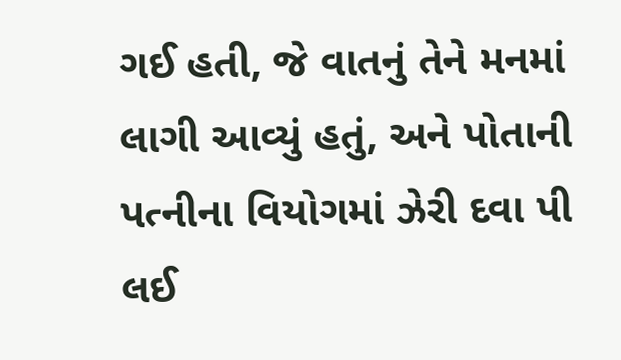ગઈ હતી, જે વાતનું તેને મનમાં લાગી આવ્યું હતું, અને પોતાની પત્નીના વિયોગમાં ઝેરી દવા પી લઈ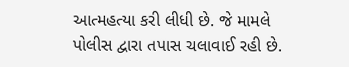આત્મહત્યા કરી લીધી છે. જે મામલે પોલીસ દ્વારા તપાસ ચલાવાઈ રહી છે.